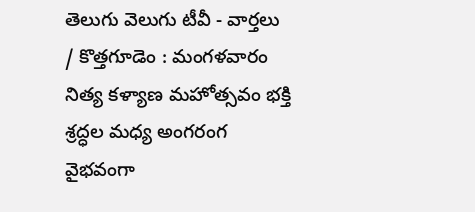తెలుగు వెలుగు టీవీ - వార్తలు / కొత్తగూడెం : మంగళవారం నిత్య కళ్యాణ మహోత్సవం భక్తి శ్రద్ధల మధ్య అంగరంగ వైభవంగా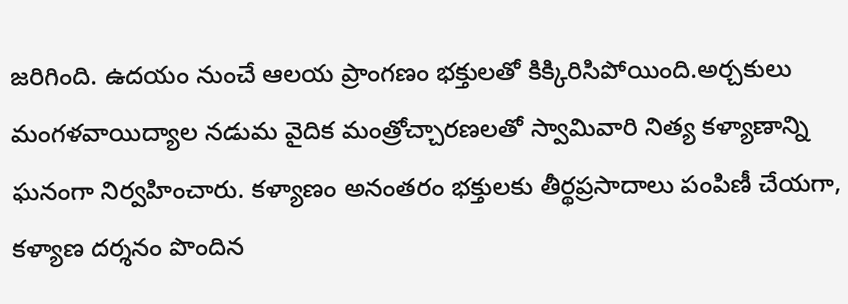జరిగింది. ఉదయం నుంచే ఆలయ ప్రాంగణం భక్తులతో కిక్కిరిసిపోయింది.అర్చకులు మంగళవాయిద్యాల నడుమ వైదిక మంత్రోచ్చారణలతో స్వామివారి నిత్య కళ్యాణాన్ని ఘనంగా నిర్వహించారు. కళ్యాణం అనంతరం భక్తులకు తీర్థప్రసాదాలు పంపిణీ చేయగా, కళ్యాణ దర్శనం పొందిన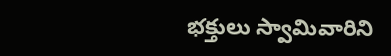భక్తులు స్వామివారిని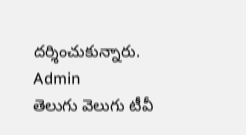దర్శించుకున్నారు.
Admin
తెలుగు వెలుగు టీవీ